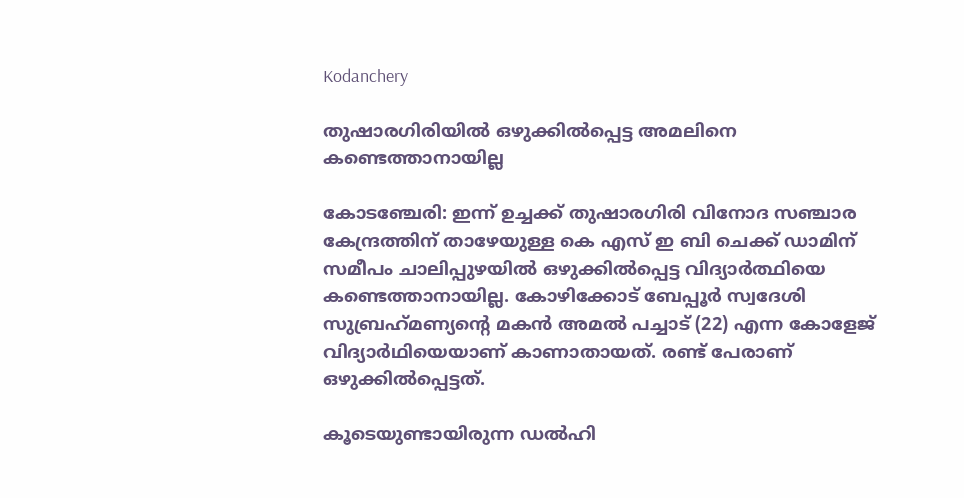Kodanchery

തുഷാരഗിരിയിൽ ഒഴുക്കിൽപ്പെട്ട അമലിനെ കണ്ടെത്താനായില്ല

കോടഞ്ചേരി: ഇന്ന് ഉച്ചക്ക് തുഷാരഗിരി വിനോദ സഞ്ചാര കേന്ദ്രത്തിന് താഴേയുള്ള കെ എസ് ഇ ബി ചെക്ക് ഡാമിന് സമീപം ചാലിപ്പുഴയിൽ ഒഴുക്കിൽപ്പെട്ട വിദ്യാർത്ഥിയെ കണ്ടെത്താനായില്ല. കോഴിക്കോട് ബേപ്പൂര്‍ സ്വദേശി സുബ്രഹ്‌മണ്യന്റെ മകന്‍ അമല്‍ പച്ചാട് (22) എന്ന കോളേജ് വിദ്യാര്‍ഥിയെയാണ് കാണാതായത്. രണ്ട് പേരാണ് ഒഴുക്കിൽപ്പെട്ടത്.

കൂടെയുണ്ടായിരുന്ന ഡല്‍ഹി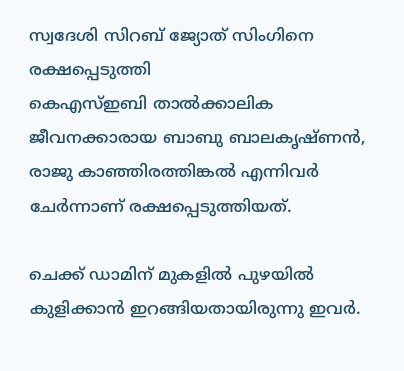സ്വദേശി സിറബ് ജ്യോത് സിംഗിനെ രക്ഷപ്പെടുത്തി
കെഎസ്ഇബി താൽക്കാലിക ജീവനക്കാരായ ബാബു ബാലകൃഷ്ണൻ, രാജു കാഞ്ഞിരത്തിങ്കൽ എന്നിവർ ചേർന്നാണ് രക്ഷപ്പെടുത്തിയത്.

ചെക്ക് ഡാമിന് മുകളിൽ പുഴയിൽ കുളിക്കാൻ ഇറങ്ങിയതായിരുന്നു ഇവർ.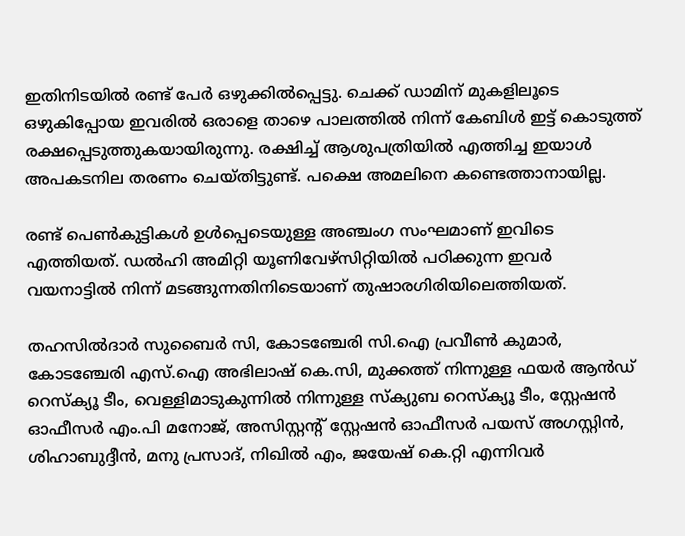ഇതിനിടയിൽ രണ്ട് പേർ ഒഴുക്കിൽപ്പെട്ടു. ചെക്ക് ഡാമിന് മുകളിലൂടെ ഒഴുകിപ്പോയ ഇവരിൽ ഒരാളെ താഴെ പാലത്തിൽ നിന്ന് കേബിൾ ഇട്ട് കൊടുത്ത് രക്ഷപ്പെടുത്തുകയായിരുന്നു. രക്ഷിച്ച് ആശുപത്രിയിൽ എത്തിച്ച ഇയാൾ അപകടനില തരണം ചെയ്തിട്ടുണ്ട്. പക്ഷെ അമലിനെ കണ്ടെത്താനായില്ല.

രണ്ട് പെണ്‍കുട്ടികള്‍ ഉള്‍പ്പെടെയുള്ള അഞ്ചംഗ സംഘമാണ് ഇവിടെ എത്തിയത്. ഡൽഹി അമിറ്റി യൂണിവേഴ്സിറ്റിയിൽ പഠിക്കുന്ന ഇവര്‍ വയനാട്ടില്‍ നിന്ന് മടങ്ങുന്നതിനിടെയാണ് തുഷാരഗിരിയിലെത്തിയത്.

തഹസിൽദാർ സുബൈർ സി, കോടഞ്ചേരി സി.ഐ പ്രവീൺ കുമാർ, കോടഞ്ചേരി എസ്.ഐ അഭിലാഷ് കെ.സി, മുക്കത്ത് നിന്നുള്ള ഫയർ ആൻഡ് റെസ്ക്യൂ ടീം, വെള്ളിമാടുകുന്നിൽ നിന്നുള്ള സ്ക്യുബ റെസ്ക്യൂ ടീം, സ്റ്റേഷൻ ഓഫീസർ എം.പി മനോജ്, അസിസ്റ്റന്റ് സ്റ്റേഷൻ ഓഫീസർ പയസ് അഗസ്റ്റിൻ, ശിഹാബുദ്ദീൻ, മനു പ്രസാദ്, നിഖിൽ എം, ജയേഷ് കെ.റ്റി എന്നിവർ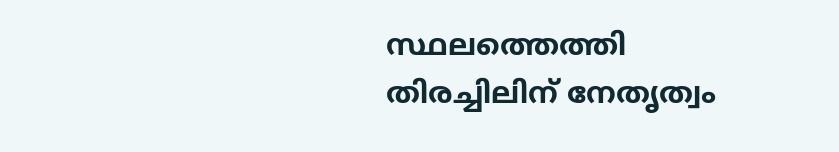സ്ഥലത്തെത്തി തിരച്ചിലിന് നേതൃത്വം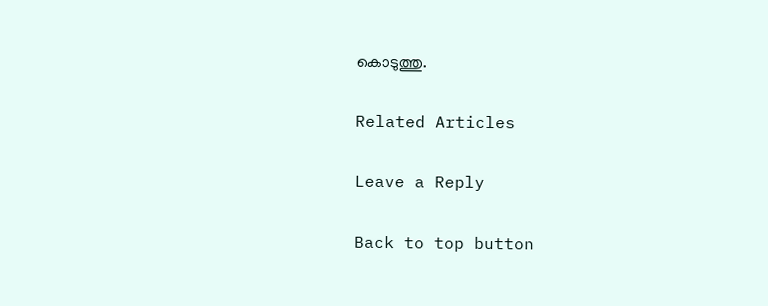കൊടുത്തു.

Related Articles

Leave a Reply

Back to top button